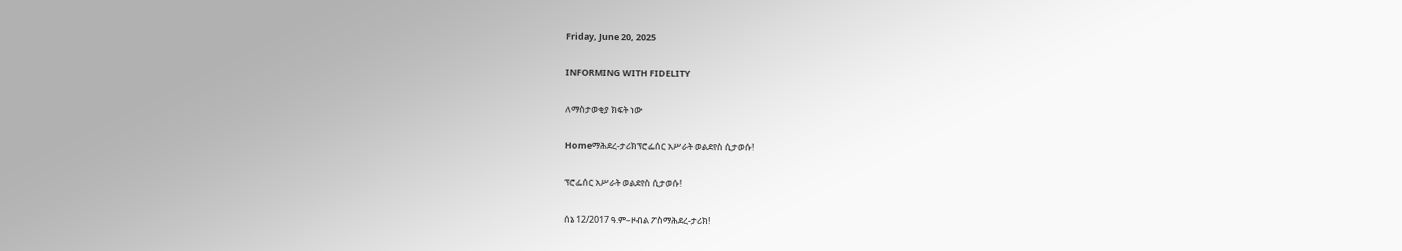Friday, June 20, 2025

INFORMING WITH FIDELITY

ለማስታወቂያ ክፍት ነው

Homeማሕደረ-ታሪክፕሮፌሰር አሥራት ወልደየስ ሲታወሱ!

ፕሮፌሰር አሥራት ወልደየስ ሲታወሱ!

ሰኔ 12/2017 ዓ.ም–ዞብል ፖስማሕደረ-ታሪክ!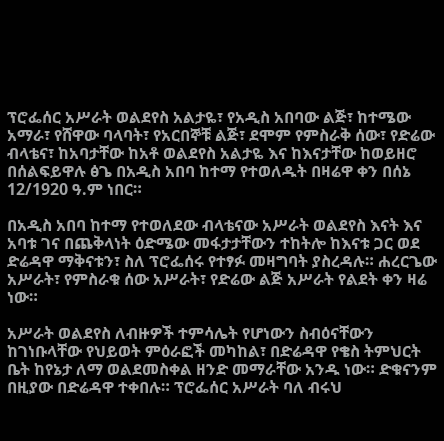ፕሮፌሰር አሥራት ወልደየስ አልታዬ፣ የአዲስ አበባው ልጅ፣ ከተሜው አማራ፣ የሸዋው ባላባት፣ የአርበኞቹ ልጅ፣ ደሞም የምስራቅ ሰው፣ የድሬው ብላቴና፣ ከአባታቸው ከአቶ ወልደየስ አልታዬ እና ከእናታቸው ከወይዘሮ በሰልፍይዋሉ ፅጌ በአዲስ አበባ ከተማ የተወለዱት በዛሬዋ ቀን በሰኔ 12/1920 ዓ.ም ነበር።

በአዲስ አበባ ከተማ የተወለደው ብላቴናው አሥራት ወልደየስ እናት እና አባቱ ገና በጨቅላነት ዕድሜው መፋታታቸውን ተከትሎ ከእናቱ ጋር ወደ ድሬዳዋ ማቅናቱን፣ ስለ ፕሮፌሰሩ የተፃፉ መዛግባት ያስረዳሉ። ሐረርጌው አሥራት፣ የምስራቁ ሰው አሥራት፣ የድሬው ልጅ አሥራት የልደት ቀን ዛሬ ነው።

አሥራት ወልደየስ ለብዙዎች ተምሳሌት የሆነውን ስብዕናቸውን ከገነቡላቸው የህይወት ምዕራፎች መካከል፣ በድሬዳዋ የቄስ ትምህርት ቤት ከየኔታ ለማ ወልደመስቀል ዘንድ መማራቸው አንዱ ነው። ድቁናንም በዚያው በድሬዳዋ ተቀበሉ። ፕሮፌሰር አሥራት ባለ ብሩህ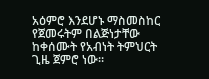አዕምሮ እንደሆኑ ማስመስከር የጀመሩትም በልጅነታቸው ከቀሰሙት የአብነት ትምህርት ጊዜ ጀምሮ ነው።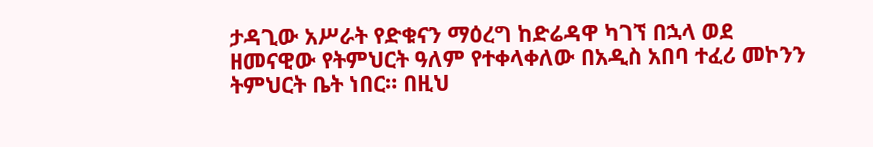ታዳጊው አሥራት የድቁናን ማዕረግ ከድሬዳዋ ካገኘ በኋላ ወደ ዘመናዊው የትምህርት ዓለም የተቀላቀለው በአዲስ አበባ ተፈሪ መኮንን ትምህርት ቤት ነበር። በዚህ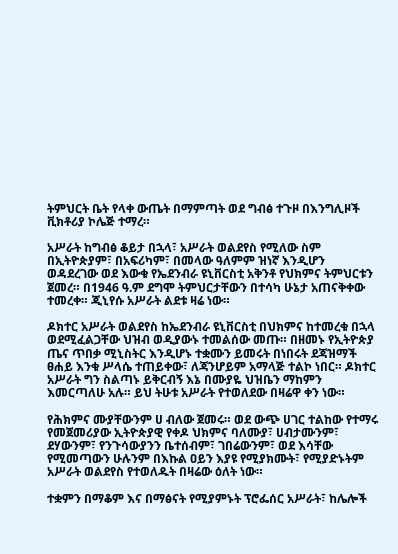ትምህርት ቤት የላቀ ውጤት በማምጣት ወደ ግብፅ ተጉዞ በእንግሊዞች ቪክቶሪያ ኮሌጅ ተማረ።

አሥራት ከግብፅ ቆይታ በኋላ፣ አሥራት ወልደየስ የሚለው ስም በኢትዮጵያም፣ በአፍሪካም፣ በመላው ዓለምም ዝነኛ እንዲሆን ወዳደረገው ወደ እውቁ የኤደንብራ ዩኒቨርስቲ አቅንቶ የህክምና ትምህርቱን ጀመረ። በ1946 ዓ.ም ደግሞ ትምህርታቸውን በተሳካ ሁኔታ አጠናቅቀው ተመረቀ። ጂኒየሱ አሥራት ልደቱ ዛሬ ነው።

ዶክተር አሥራት ወልደየስ ከኤደንብራ ዩኒቨርስቲ በህክምና ከተመረቁ በኋላ ወደሚፈልጋቸው ህዝብ ወዲያውኑ ተመልሰው መጡ። በዘመኑ የኢትዮጵያ ጤና ጥበቃ ሚኒስትር እንዲሆኑ ተቋሙን ይመሩት በነበሩት ደጃዝማች ፀሐይ እንቁ ሥላሴ ተጠይቀው፣ ለጃንሆይም አማላጅ ተልኮ ነበር። ዶክተር አሥራት ግን ስልጣኑ ይቅርብኝ እኔ በሙያዬ ህዝቤን ማከምን እመርጣለሁ አሉ። ይህ ትሁቱ አሥራት የተወለደው በዛሬዋ ቀን ነው።

የሕክምና ሙያቸውንም ሀ ብለው ጀመሩ። ወደ ውጭ ሀገር ተልከው የተማሩ የመጀመሪያው ኢትዮጵያዊ የቀዶ ህክምና ባለሙያ፣ ሀብታሙንም፣ ደሃውንም፣ የንጉሳውያንን ቤተሰብም፣ ገበሬውንም፣ ወደ እሳቸው የሚመጣውን ሁሉንም በእኩል ዐይን እያዩ የሚያክሙት፣ የሚያድኑትም አሥራት ወልደየስ የተወለዱት በዛሬው ዕለት ነው።

ተቋምን በማቆም እና በማፅናት የሚያምኑት ፕሮፌሰር አሥራት፣ ከሌሎች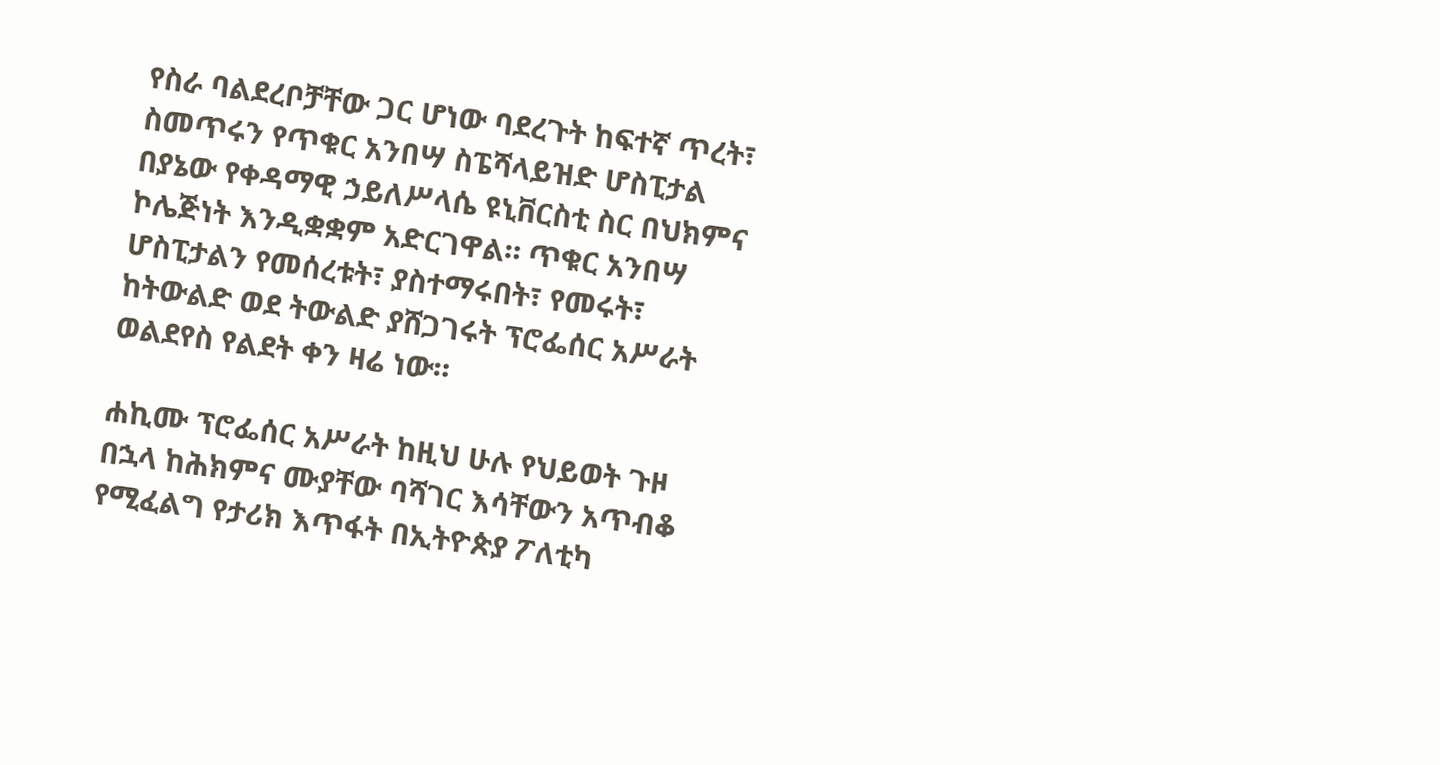የስራ ባልደረቦቻቸው ጋር ሆነው ባደረጉት ከፍተኛ ጥረት፣ ስመጥሩን የጥቁር አንበሣ ስፔሻላይዝድ ሆስፒታል በያኔው የቀዳማዊ ኃይለሥላሴ ዩኒቨርስቲ ስር በህክምና ኮሌጅነት እንዲቋቋም አድርገዋል። ጥቁር አንበሣ ሆስፒታልን የመሰረቱት፣ ያስተማሩበት፣ የመሩት፣ ከትውልድ ወደ ትውልድ ያሸጋገሩት ፕሮፌሰር አሥራት ወልደየስ የልደት ቀን ዛሬ ነው።

ሐኪሙ ፕሮፌሰር አሥራት ከዚህ ሁሉ የህይወት ጉዞ በኋላ ከሕክምና ሙያቸው ባሻገር እሳቸውን አጥብቆ የሚፈልግ የታሪክ እጥፋት በኢትዮጵያ ፖለቲካ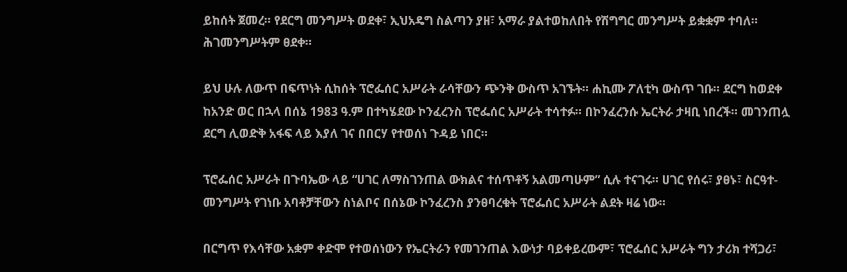ይከሰት ጀመረ። የደርግ መንግሥት ወደቀ፣ ኢህአዴግ ስልጣን ያዘ፣ አማራ ያልተወከለበት የሽግግር መንግሥት ይቋቋም ተባለ። ሕገመንግሥትም ፀደቀ።

ይህ ሁሉ ለውጥ በፍጥነት ሲከሰት ፕሮፌሰር አሥራት ራሳቸውን ጭንቅ ውስጥ አገኙት። ሐኪሙ ፖለቲካ ውስጥ ገቡ። ደርግ ከወደቀ ከአንድ ወር በኋላ በሰኔ 1983 ዓ.ም በተካሄደው ኮንፈረንስ ፕሮፌሰር አሥራት ተሳተፉ። በኮንፈረንሱ ኤርትራ ታዛቢ ነበረች። መገንጠሏ ደርግ ሊወድቅ አፋፍ ላይ እያለ ገና በበርሃ የተወሰነ ጉዳይ ነበር።

ፕሮፌሰር አሥራት በጉባኤው ላይ “ሀገር ለማስገንጠል ውክልና ተሰጥቶኝ አልመጣሁም” ሲሉ ተናገሩ። ሀገር የሰሩ፣ ያፀኑ፣ ስርዓተ-መንግሥት የገነቡ አባቶቻቸውን ስነልቦና በሰኔው ኮንፈረንስ ያንፀባረቁት ፕሮፌሰር አሥራት ልደት ዛሬ ነው።

በርግጥ የእሳቸው አቋም ቀድሞ የተወሰነውን የኤርትራን የመገንጠል እውነታ ባይቀይረውም፣ ፕሮፌሰር አሥራት ግን ታሪክ ተሻጋሪ፣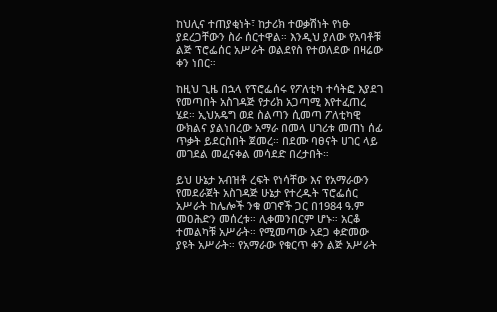ከህሊና ተጠያቂነት፣ ከታሪክ ተወቃሽነት የነፁ ያደረጋቸውን ስራ ሰርተዋል። እንዲህ ያለው የአባቶቹ ልጅ ፕሮፌሰር አሥራት ወልደየስ የተወለደው በዛሬው ቀን ነበር።

ከዚህ ጊዜ በኋላ የፕሮፌሰሩ የፖለቲካ ተሳትፎ እያደገ የመጣበት አስገዳጅ የታሪክ አጋጣሚ እየተፈጠረ ሄደ። ኢህአዴግ ወደ ስልጣን ሲመጣ ፖለቲካዊ ውክልና ያልነበረው አማራ በመላ ሀገሪቱ መጠነ ሰፊ ጥቃት ይደርስበት ጀመረ። በደሙ ባፀናት ሀገር ላይ መገደል መፈናቀል መሳደድ በረታበት።

ይህ ሁኔታ አብዝቶ ረፍት የነሳቸው እና የአማራውን የመደራጀት አስገዳጅ ሁኔታ የተረዱት ፕሮፌሰር አሥራት ከሌሎች ንቁ ወገኖች ጋር በ1984 ዓ.ም መዐሕድን መሰረቱ። ሊቀመንበርም ሆኑ። አርቆ ተመልካቹ አሥራት። የሚመጣው አደጋ ቀድመው ያዩት አሥራት። የአማራው የቁርጥ ቀን ልጅ አሥራት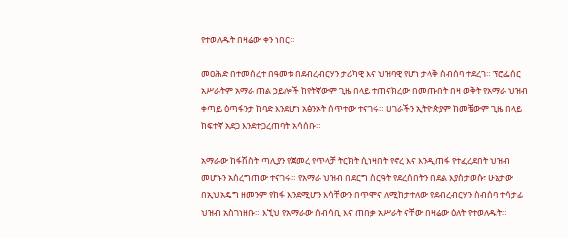የተወለዱት በዛሬው ቀን ነበር።

መዐሕድ በተመሰረተ በዓመቱ በደብረብርሃን ታሪካዊ እና ህዝባዊ የሆነ ታላቅ ስብሰባ ተደረገ። ፕሮፌሰር አሥራትም አማራ ጠል ኃይሎች ከየትኛውም ጊዜ በላይ ተጠናክረው በመጡበት በዛ ወቅት የአማራ ህዝብ ቀጣይ ዕጣፋንታ ከባድ እንደሆነ አፅንኦት ሰጥተው ተናገሩ። ሀገራችን ኢትዮጵያም ከመቼውም ጊዜ በላይ ከፍተኛ አደጋ እንደተጋረጠባት አሳሰቡ።

አማራው ከፋሽስት ጣሊያን የጀመረ የጥላቻ ትርክት ሲነዛበት የኖረ እና እንዲጠፋ የተፈረደበት ህዝብ መሆኑን አስረግጠው ተናገሩ። የአማራ ህዝብ በደርግ ስርዓት የደረሰበትን በደል እያስታወሱ፣ ሁኔታው በኢህአዴግ ዘመንም የከፋ እንደሚሆን እሳቸውን በጥሞና ለሚከታተለው የደብረብርሃን ስብሰባ ተሳታፊ ህዝብ አስገነዘቡ። እኚህ የአማራው ሰብሳቢ እና ጠበቃ አሥራት ናቸው በዛሬው ዕለት የተወለዱት።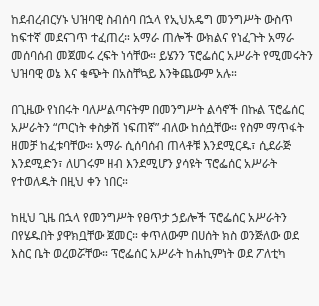ከደብረብርሃኑ ህዝባዊ ስብሰባ በኋላ የኢህአዴግ መንግሥት ውስጥ ከፍተኛ መደናገጥ ተፈጠረ። አማራ ጠሎች ውክልና የነፈጉት አማራ መሰባሰብ መጀመሩ ረፍት ነሳቸው። ይሄንን ፕሮፌሰር አሥራት የሚመሩትን ህዝባዊ ወኔ እና ቁጭት በአስቸኳይ እንቅጨውም አሉ።

በጊዜው የነበሩት ባለሥልጣናትም በመንግሥት ልሳኖች በኩል ፕሮፌሰር አሥራትን “ጦርነት ቀስቃሽ ነፍጠኛ” ብለው ከሰሷቸው። የስም ማጥፋት ዘመቻ ከፈቱባቸው። አማራ ሲሰባሰብ ጠላቶቹ እንደሚርዱ፣ ሲደራጅ እንደሚድን፣ ለሀገሩም ዘብ እንደሚሆን ያሳዩት ፕሮፌሰር አሥራት የተወለዱት በዚህ ቀን ነበር።

ከዚህ ጊዜ በኋላ የመንግሥት የፀጥታ ኃይሎች ፕሮፌሰር አሥራትን በየሄዱበት ያዋክቧቸው ጀመር። ቀጥለውም በሀሰት ክስ ወንጅለው ወደ እስር ቤት ወረወሯቸው። ፕሮፌሰር አሥራት ከሐኪምነት ወደ ፖለቲካ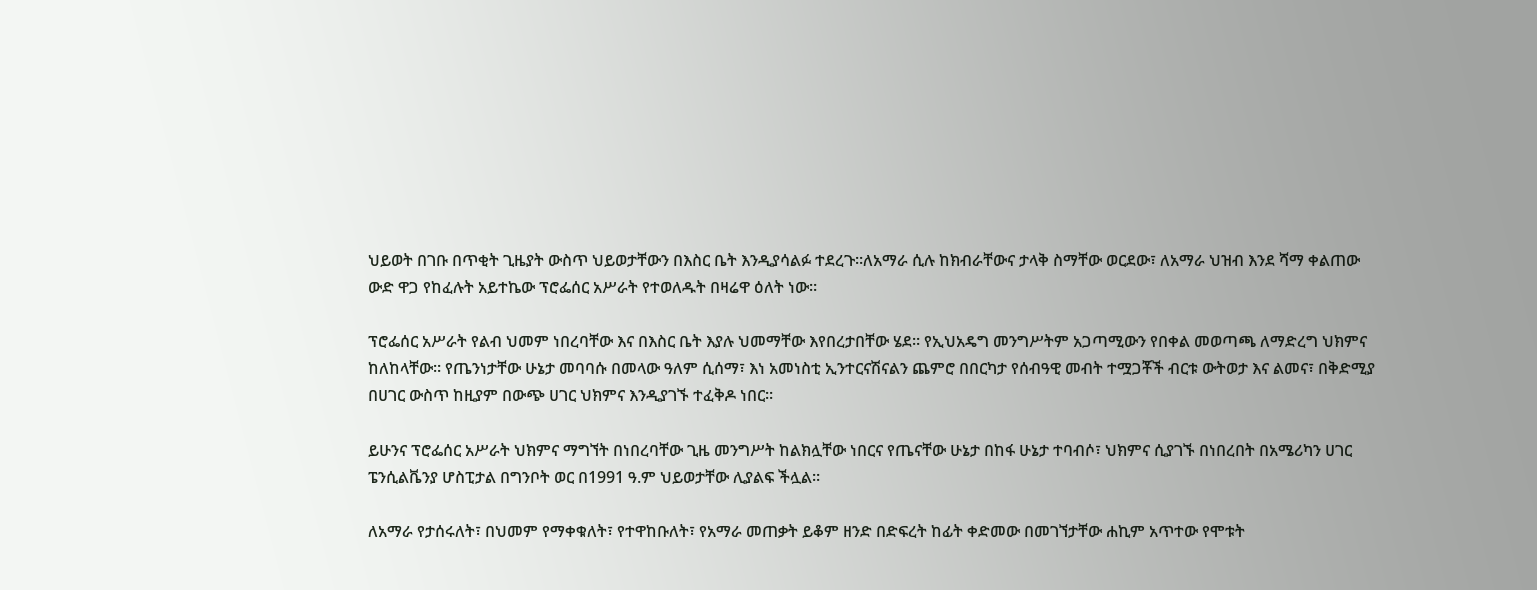ህይወት በገቡ በጥቂት ጊዜያት ውስጥ ህይወታቸውን በእስር ቤት እንዲያሳልፉ ተደረጉ።ለአማራ ሲሉ ከክብራቸውና ታላቅ ስማቸው ወርደው፣ ለአማራ ህዝብ እንደ ሻማ ቀልጠው ውድ ዋጋ የከፈሉት አይተኬው ፕሮፌሰር አሥራት የተወለዱት በዛሬዋ ዕለት ነው።

ፕሮፌሰር አሥራት የልብ ህመም ነበረባቸው እና በእስር ቤት እያሉ ህመማቸው እየበረታበቸው ሄደ። የኢህአዴግ መንግሥትም አጋጣሚውን የበቀል መወጣጫ ለማድረግ ህክምና ከለከላቸው። የጤንነታቸው ሁኔታ መባባሱ በመላው ዓለም ሲሰማ፣ እነ አመነስቲ ኢንተርናሽናልን ጨምሮ በበርካታ የሰብዓዊ መብት ተሟጋቾች ብርቱ ውትወታ እና ልመና፣ በቅድሚያ በሀገር ውስጥ ከዚያም በውጭ ሀገር ህክምና እንዲያገኙ ተፈቅዶ ነበር።

ይሁንና ፕሮፌሰር አሥራት ህክምና ማግኘት በነበረባቸው ጊዜ መንግሥት ከልክሏቸው ነበርና የጤናቸው ሁኔታ በከፋ ሁኔታ ተባብሶ፣ ህክምና ሲያገኙ በነበረበት በአሜሪካን ሀገር ፔንሲልቬንያ ሆስፒታል በግንቦት ወር በ1991 ዓ.ም ህይወታቸው ሊያልፍ ችሏል።

ለአማራ የታሰሩለት፣ በህመም የማቀቁለት፣ የተዋከቡለት፣ የአማራ መጠቃት ይቆም ዘንድ በድፍረት ከፊት ቀድመው በመገኘታቸው ሐኪም አጥተው የሞቱት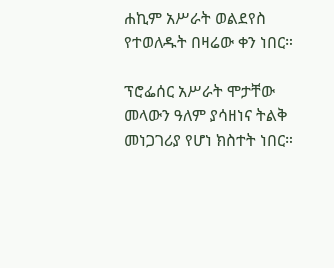ሐኪም አሥራት ወልደየስ የተወለዱት በዛሬው ቀን ነበር።

ፕሮፌሰር አሥራት ሞታቸው መላውን ዓለም ያሳዘነና ትልቅ መነጋገሪያ የሆነ ክስተት ነበር።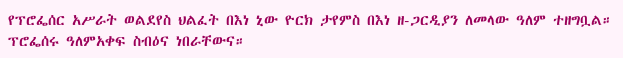የፕሮፌሰር አሥራት ወልደየስ ህልፈት በእነ ኒው ዮርክ ታየምስ በእነ ዘ-ጋርዲያን ለመላው ዓለም ተዘግቧል። ፕሮፌሰሩ ዓለምአቀፍ ስብዕና ነበራቸውና።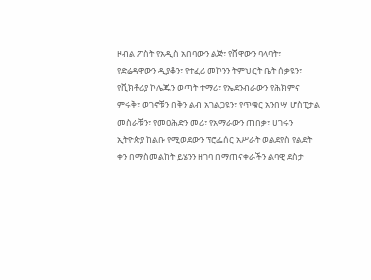ዞብል ፖስት የአዲስ አበባውን ልጅ፣ የሸዋውን ባላባት፣ የድሬዳዋውን ዲያቆን፣ የተፈሪ መኮንን ትምህርት ቤት ሰቃዩን፣ የቪክቶሪያ ኮሌጁን ወጣት ተማሪ፣ የኤደንብራውን የሕክምና ምሩቅ፣ ወገኖቹን በቅን ልብ አገልጋዩን፣ የጥቁር አንበሣ ሆስፒታል መስራቹን፣ የመዐሕድን መሪ፣ የአማራውን ጠበቃ፣ ሀገሩን ኢትዮጵያ ከልቡ የሚወደውን ፕሮፌሰር አሥራት ወልደየስ የልደት ቀን በማስመልከት ይሄንን ዘገባ በማጠናቀራችን ልባዊ ደስታ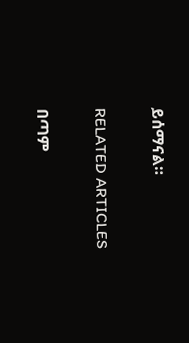ይሰማናል።

RELATED ARTICLES

በጣም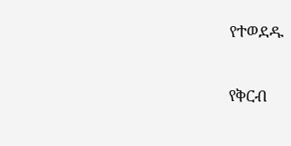የተወደዱ

የቅርብ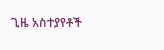ጊዜ አስተያየቶች